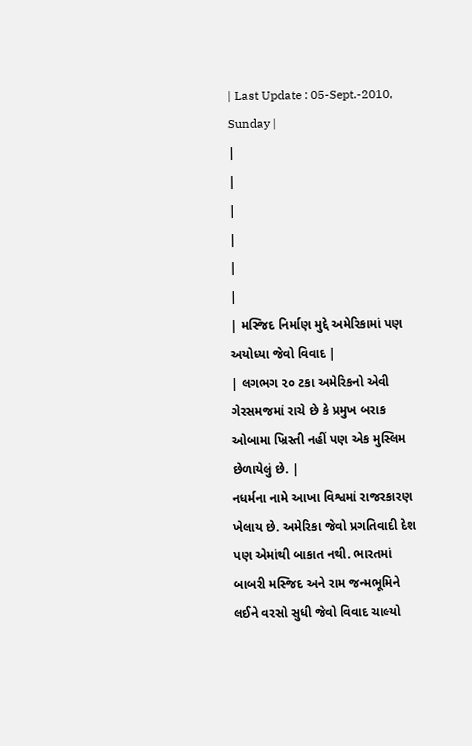| Last Update : 05-Sept.-2010, Sunday |
|
|
|
|
|
|
| મસ્જિદ નિર્માણ મુદ્દે અમેરિકામાં પણ અયોધ્યા જેવો વિવાદ |
| લગભગ ૨૦ ટકા અમેરિકનો એવી ગેરસમજમાં રાચે છે કે પ્રમુખ બરાક ઓબામા ખ્રિસ્તી નહીં પણ એક મુસ્લિમ છેળાયેલું છે. |
નધર્મના નામે આખા વિશ્વમાં રાજરકારણ ખેલાય છે. અમેરિકા જેવો પ્રગતિવાદી દેશ પણ એમાંથી બાકાત નથી. ભારતમાં બાબરી મસ્જિદ અને રામ જન્મભૂમિને લઈને વરસો સુધી જેવો વિવાદ ચાલ્યો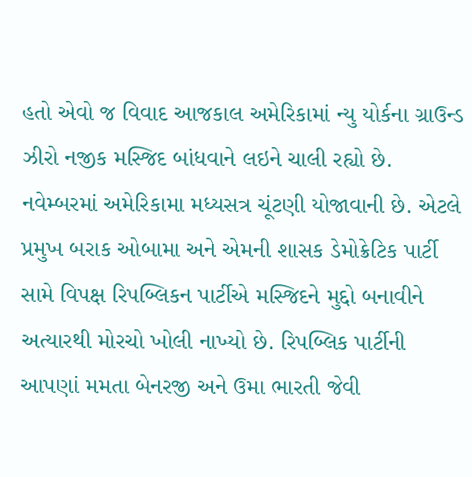હતો એવો જ વિવાદ આજકાલ અમેરિકામાં ન્યુ યોર્કના ગ્રાઉન્ડ ઝીરો નજીક મસ્જિદ બાંધવાને લઇને ચાલી રહ્યો છે. નવેમ્બરમાં અમેરિકામા મધ્યસત્ર ચૂંટણી યોજાવાની છે. એટલે પ્રમુખ બરાક ઓબામા અને એમની શાસક ડેમોક્રેટિક પાર્ટી સામે વિપક્ષ રિપબ્લિકન પાર્ટીએ મસ્જિદને મુદ્દો બનાવીને અત્યારથી મોરચો ખોલી નાખ્યો છે. રિપબ્લિક પાર્ટીની આપણાં મમતા બેનરજી અને ઉમા ભારતી જેવી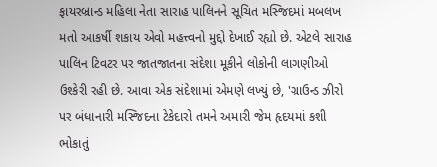ફાયરબ્રાન્ડ મહિલા નેતા સારાહ પાલિનને સૂચિત મસ્જિદમાં મબલખ મતો આકર્ષી શકાય એવો મહત્ત્વનો મુદ્દો દેખાઈ રહ્યો છે. એટલે સારાહ પાલિન ટિવટર પર જાતજાતના સંદેશા મૂકીને લોકોની લાગણીઓ ઉશ્કેરી રહી છે. આવા એક સંદેશામાં એમણે લખ્યું છે, 'ગ્રાઉન્ડ ઝીરો પર બંધાનારી મસ્જિદના ટેકેદારો તમને અમારી જેમ હૃદયમાં કશી ભોકાતું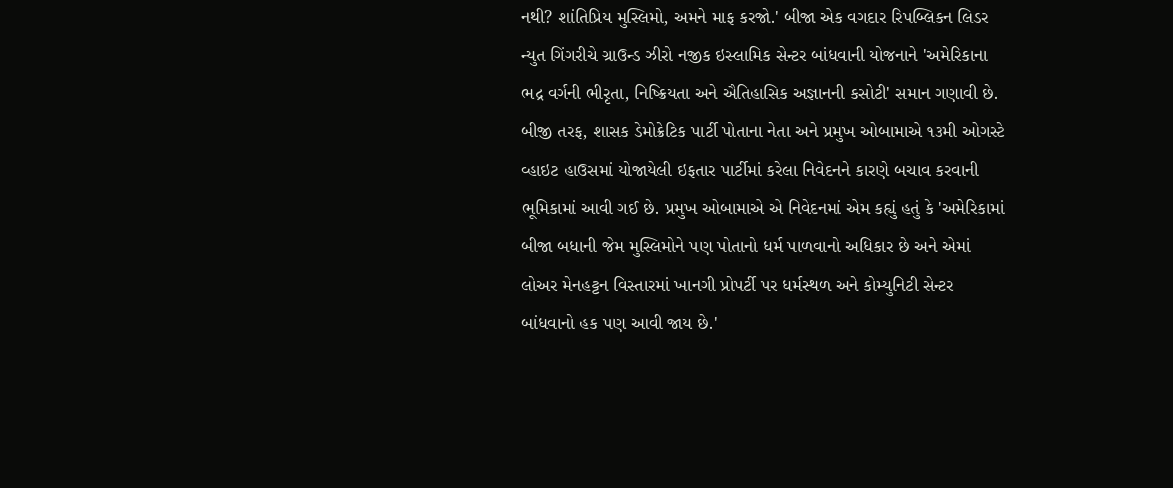નથી? શાંતિપ્રિય મુસ્લિમો, અમને માફ કરજો.' બીજા એક વગદાર રિપબ્લિકન લિડર ન્યુત ગિંગરીચે ગ્રાઉન્ડ ઝીરો નજીક ઇસ્લામિક સેન્ટર બાંધવાની યોજનાને 'અમેરિકાના ભદ્ર વર્ગની ભીરૃતા, નિષ્ક્રિયતા અને ઐતિહાસિક અજ્ઞાનની કસોટી' સમાન ગણાવી છે.
બીજી તરફ, શાસક ડેમોક્રેટિક પાર્ટી પોતાના નેતા અને પ્રમુખ ઓબામાએ ૧૩મી ઓગસ્ટે વ્હાઇટ હાઉસમાં યોજાયેલી ઇફતાર પાર્ટીમાં કરેલા નિવેદનને કારણે બચાવ કરવાની ભૂમિકામાં આવી ગઈ છે. પ્રમુખ ઓબામાએ એ નિવેદનમાં એમ કહ્યું હતું કે 'અમેરિકામાં બીજા બધાની જેમ મુસ્લિમોને પણ પોતાનો ધર્મ પાળવાનો અધિકાર છે અને એમાં લોઅર મેનહટ્ટન વિસ્તારમાં ખાનગી પ્રોપર્ટી પર ધર્મસ્થળ અને કોમ્યુનિટી સેન્ટર બાંધવાનો હક પણ આવી જાય છે.'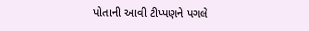પોતાની આવી ટીપ્પણને પગલે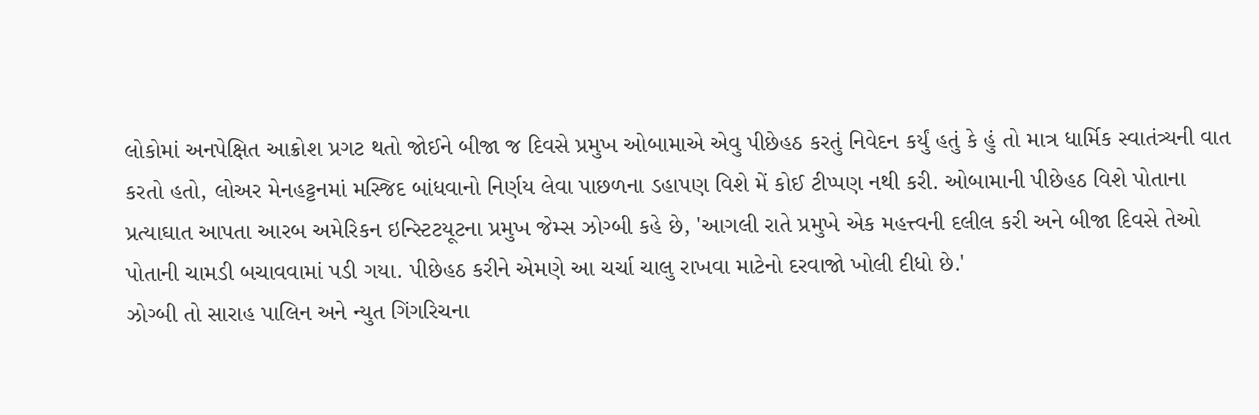લોકોમાં અનપેક્ષિત આક્રોશ પ્રગટ થતો જોઈને બીજા જ દિવસે પ્રમુખ ઓબામાએ એવુ પીછેહઠ કરતું નિવેદન કર્યું હતું કે હું તો માત્ર ધાર્મિક સ્વાતંત્ર્યની વાત કરતો હતો, લોઅર મેનહટ્ટનમાં મસ્જિદ બાંધવાનો નિર્ણય લેવા પાછળના ડહાપણ વિશે મેં કોઈ ટીપ્પણ નથી કરી. ઓબામાની પીછેહઠ વિશે પોતાના પ્રત્યાઘાત આપતા આરબ અમેરિકન ઇન્સ્ટિટયૂટના પ્રમુખ જેમ્સ ઝોગ્બી કહે છે, 'આગલી રાતે પ્રમુખે એક મહત્ત્વની દલીલ કરી અને બીજા દિવસે તેઓ પોતાની ચામડી બચાવવામાં પડી ગયા. પીછેહઠ કરીને એમણે આ ચર્ચા ચાલુ રાખવા માટેનો દરવાજો ખોલી દીધો છે.'
ઝોગ્બી તો સારાહ પાલિન અને ન્યુત ગિંગરિચના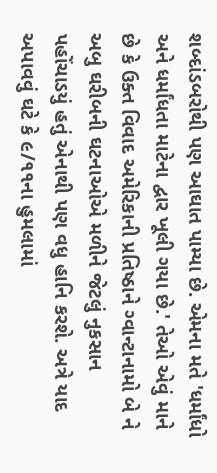શબ્દાંડબરોથી પણ આઘાત પામ્યા છે. એમના મતે 'ધર્માંધો અને ધર્માંધતા માટેના દ્વાર ખૂલી ગયા છે.' તેઓ એવું માને છે કે ઉક્ત વિવાદ અમેરિકાની પ્રતિષ્ઠાને ગ્વાન્ટાનામો બે ને અબુ ઘરીબની ઘટનાઓએ મળીને જેટલું નુકસાન પહોંચાડયું હતું એનાથી પણ વધુ હાનિ કરશે. અત્રે યાદ અપાવવું ઘટે કે ૯/૧૧ના હુમલામાં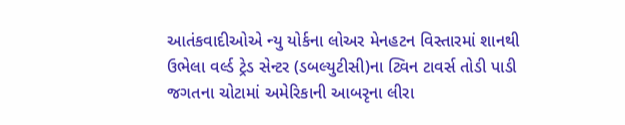આતંકવાદીઓએ ન્યુ યોર્કના લોઅર મેનહટન વિસ્તારમાં શાનથી ઉભેલા વર્લ્ડ ટ્રેડ સેન્ટર (ડબલ્યુટીસી)ના ટ્વિન ટાવર્સ તોડી પાડી જગતના ચોટામાં અમેરિકાની આબરૃના લીરા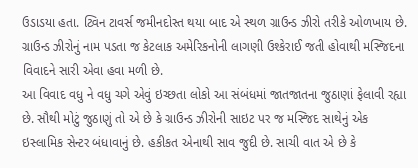ઉડાડયા હતા. ટ્વિન ટાવર્સ જમીનદોસ્ત થયા બાદ એ સ્થળ ગ્રાઉન્ડ ઝીરો તરીકે ઓળખાય છે. ગ્રાઉન્ડ ઝીરોનું નામ પડતા જ કેટલાક અમેરિકનોની લાગણી ઉશ્કેરાઈ જતી હોવાથી મસ્જિદના વિવાદને સારી એવા હવા મળી છે.
આ વિવાદ વધુ ને વધુ ચગે એવું ઇચ્છતા લોકો આ સંબંધમાં જાતજાતના જુઠાણાં ફેલાવી રહ્યા છે. સૌથી મોટું જુઠાણું તો એ છે કે ગ્રાઉન્ડ ઝીરોની સાઇટ પર જ મસ્જિદ સાથેનું એક ઇસ્લામિક સેન્ટર બંધાવાનું છે. હકીકત એનાથી સાવ જુદી છે. સાચી વાત એ છે કે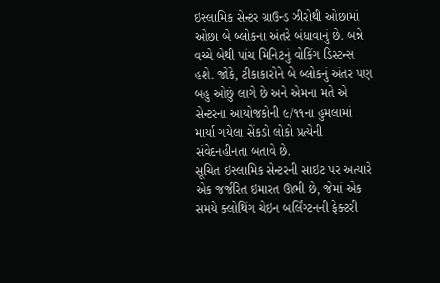ઇસ્લામિક સેન્ટર ગ્રાઉન્ડ ઝીરોથી ઓછામાં ઓછા બે બ્લોકના અંતરે બંધાવાનું છે. બન્ને વચ્ચે બેથી પાંચ મિનિટનું વોકિંગ ડિસ્ટન્સ હશે. જોકે, ટીકાકારોને બે બ્લોકનું અંતર પણ બહુ ઓછું લાગે છે અને એમના મતે એ સેન્ટરના આયોજકોની ૯/૧૧ના હુમલામાં માર્યા ગયેલા સેંકડો લોકો પ્રત્યેની સંવેદનહીનતા બતાવે છે.
સૂચિત ઇસ્લામિક સેન્ટરની સાઇટ પર અત્યારે એક જર્જરિત ઇમારત ઊભી છે, જેમાં એક સમયે ક્લોથિંગ ચેઇન બર્લિંગ્ટનની ફેક્ટરી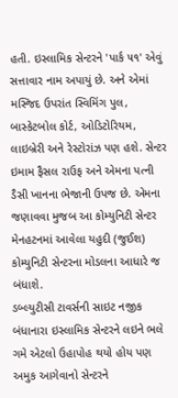હતી. ઇસ્લામિક સેન્ટરને 'પાર્ક ૫૧' એવું સત્તાવાર નામ અપાયું છે. અને એમાં મસ્જિદ ઉપરાંત સ્વિમિંગ પુલ, બાસ્કેટબોલ કોર્ટ, ઓડિટોરિયમ, લાઇબ્રેરી અને રેસ્ટોરાંઝ પણ હશે. સેન્ટર ઇમામ ફૈસલ રાઉફ અને એમના પત્ની ડૈસી ખાનના ભેજાની ઉપજ છે. એમના જણાવવા મુજબ આ કોમ્યુનિટી સેન્ટર મેનહટનમાં આવેલા યહુદી (જુઈશ) કોમ્યુનિટી સેન્ટરના મોડલના આધારે જ બંધાશે.
ડબ્લ્યુટીસી ટાવર્સની સાઇટ નજીક બંધાનારા ઇસ્લામિક સેન્ટરને લઇને ભલે ગમે એટલો ઉહાપોહ થયો હોય પણ અમુક આગેવાનો સેન્ટરને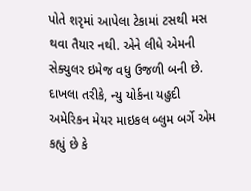પોતે શરૃમાં આપેલા ટેકામાં ટસથી મસ થવા તૈયાર નથી. એને લીધે એમની સેક્યુલર ઇમેજ વધુ ઉજળી બની છે. દાખલા તરીકે, ન્યુ યોર્કના યહુદી અમેરિકન મેયર માઇકલ બ્લુમ બર્ગે એમ કહ્યું છે કે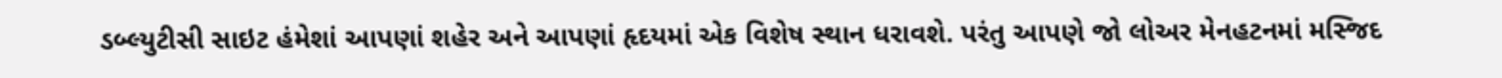ડબ્લ્યુટીસી સાઇટ હંમેશાં આપણાં શહેર અને આપણાં હૃદયમાં એક વિશેષ સ્થાન ધરાવશે. પરંતુ આપણે જો લોઅર મેનહટનમાં મસ્જિદ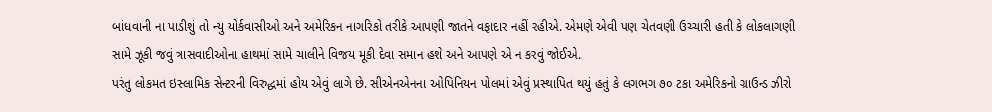બાંધવાની ના પાડીશું તો ન્યુ યોર્કવાસીઓ અને અમેરિકન નાગરિકો તરીકે આપણી જાતને વફાદાર નહીં રહીએ. એમણે એવી પણ ચેતવણી ઉચ્ચારી હતી કે લોકલાગણી સામે ઝૂકી જવું ત્રાસવાદીઓના હાથમાં સામે ચાલીને વિજય મૂકી દેવા સમાન હશે અને આપણે એ ન કરવું જોઈએ.
પરંતુ લોકમત ઇસ્લામિક સેન્ટરની વિરુદ્ધમાં હોય એવું લાગે છે. સીએનએનના ઓપિનિયન પોલમાં એવું પ્રસ્થાપિત થયું હતું કે લગભગ ૭૦ ટકા અમેરિકનો ગ્રાઉન્ડ ઝીરો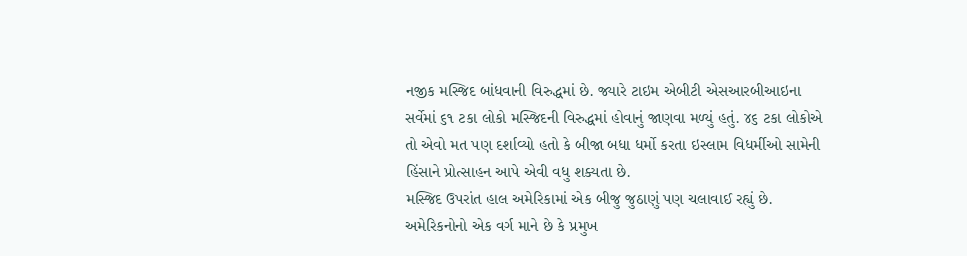નજીક મસ્જિદ બાંધવાની વિરુદ્ધમાં છે. જ્યારે ટાઇમ એબીટી એસઆરબીઆઇના સર્વેમાં ૬૧ ટકા લોકો મસ્જિદની વિરુદ્ધમાં હોવાનું જાણવા મળ્યું હતું. ૪૬ ટકા લોકોએ તો એવો મત પણ દર્શાવ્યો હતો કે બીજા બધા ધર્મો કરતા ઇસ્લામ વિધર્મીઓ સામેની હિંસાને પ્રોત્સાહન આપે એવી વધુ શક્યતા છે.
મસ્જિદ ઉપરાંત હાલ અમેરિકામાં એક બીજુ જુઠાણું પણ ચલાવાઈ રહ્યું છે. અમેરિકનોનો એક વર્ગ માને છે કે પ્રમુખ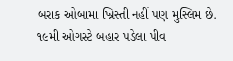બરાક ઓબામા ખ્રિસ્તી નહીં પણ મુસ્લિમ છે. ૧૯મી ઓગસ્ટે બહાર પડેલા પીવ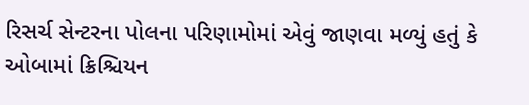રિસર્ચ સેન્ટરના પોલના પરિણામોમાં એવું જાણવા મળ્યું હતું કે ઓબામાં ક્રિશ્ચિયન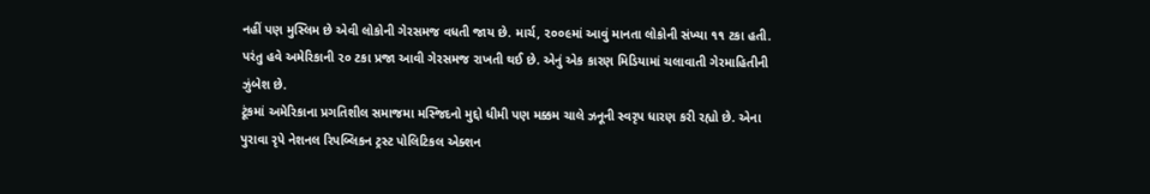નહીં પણ મુસ્લિમ છે એવી લોકોની ગેરસમજ વધતી જાય છે. માર્ચ, ૨૦૦૯માં આવું માનતા લોકોની સંખ્યા ૧૧ ટકા હતી. પરંતુ હવે અમેરિકાની ૨૦ ટકા પ્રજા આવી ગેરસમજ રાખતી થઈ છે. એનું એક કારણ મિડિયામાં ચલાવાતી ગેરમાહિતીની ઝુંબેશ છે.
ટૂંકમાં અમેરિકાના પ્રગતિશીલ સમાજમા મસ્જિદનો મુદ્દો ધીમી પણ મક્કમ ચાલે ઝનૂની સ્વરૃપ ધારણ કરી રહ્યો છે. એના પુરાવા રૃપે નેશનલ રિપબ્લિકન ટ્રસ્ટ પોલિટિકલ એક્શન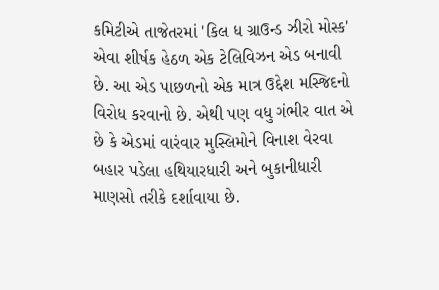કમિટીએ તાજેતરમાં 'કિલ ધ ગ્રાઉન્ડ ઝીરો મોસ્ક' એવા શીર્ષક હેઠળ એક ટેલિવિઝન એડ બનાવી છે. આ એડ પાછળનો એક માત્ર ઉદ્દેશ મસ્જિદનો વિરોધ કરવાનો છે. એથી પણ વધુ ગંભીર વાત એ છે કે એડમાં વારંવાર મુસ્લિમોને વિનાશ વેરવા બહાર પડેલા હથિયારધારી અને બુકાનીધારી માણસો તરીકે દર્શાવાયા છે.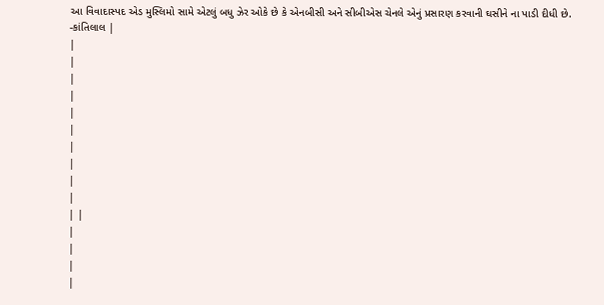આ વિવાદાસ્પદ એડ મુસ્લિમો સામે એટલું બધુ ઝેર ઓકે છે કે એનબીસી અને સીબીએસ ચેનલે એનું પ્રસારણ કરવાની ઘસીને ના પાડી દીધી છે.
-કાંતિલાલ |
|
|
|
|
|
|
|
|
|
|
| |
|
|
|
|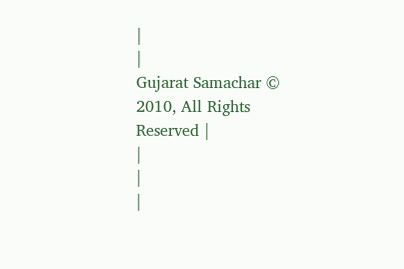|
|
Gujarat Samachar © 2010, All Rights Reserved |
|
|
|